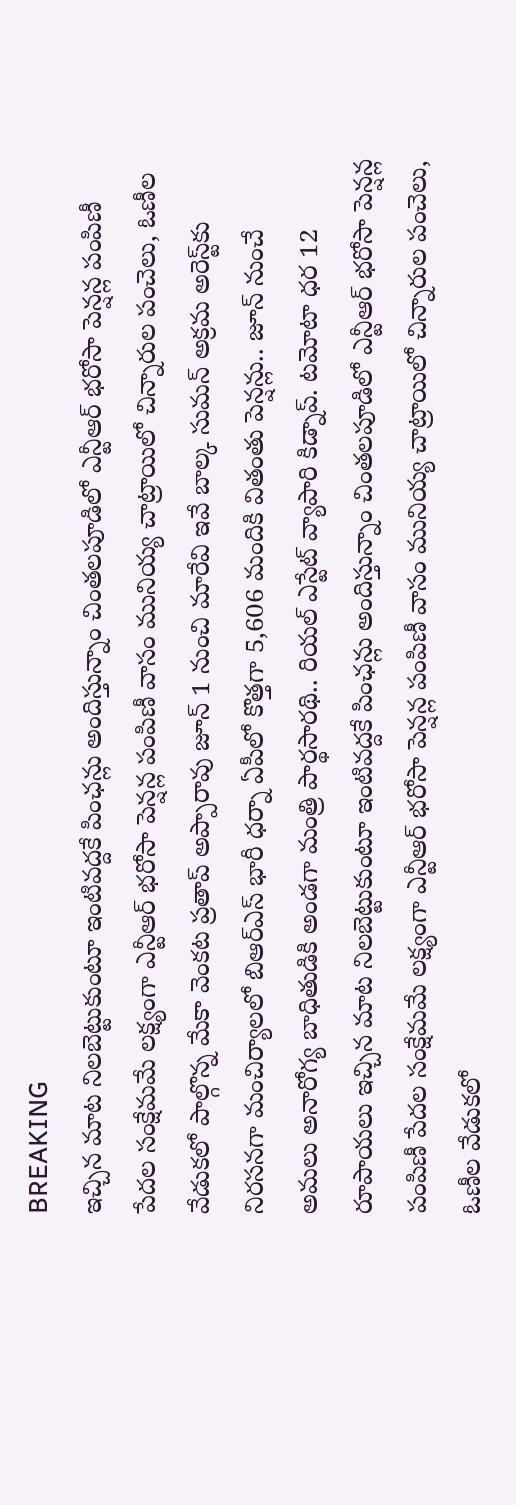BREAKING
ఇచ్చిన మాట నిలబెట్టుకుంటూ ఇంటివద్దకే పింఛన్లు అందిస్తున్నాం చింతలపూడిలో ఎన్టీఆర్ భరోసా పెన్షన్ల పంపిణీ పేదల సంక్షేమమే లక్ష్యంగా ఎన్టీఆర్ భరోసా పెన్షన్ల పంపిణీ వాసం మునియ్య చాట్రాయిలో చిన్నారుల పంచెలు, ఓణీల వేడుకలో పాల్గొన్న మేకా వెంకట ప్రతాప్ అప్పారావు జూన్ 1 నుంచి మారేవి ఇవే బాల్క సుమన్ అక్రమ అరెస్ట్‌కు నిరసనగా మంచిర్యాలలో బిఆర్‌ఎస్ భారీ ధర్నా ఏపీలో కొత్తగా 5,606 మందికి వితంతు పెన్షన్లు.. జూన్ నుంచే అమలు అనారోగ్య బాధితుడికి అండగా మంత్రి పార్థసారథి.. రియల్ ఎస్టేట్ వ్యాపారి కిడ్నాప్. టమోటా ధర 12 రూపాయలు ఇచ్చిన మాట నిలబెట్టుకుంటూ ఇంటివద్దకే పింఛన్లు అందిస్తున్నాం చింతలపూడిలో ఎన్టీఆర్ భరోసా పెన్షన్ల పంపిణీ పేదల సంక్షేమమే లక్ష్యంగా ఎన్టీఆర్ భరోసా పెన్షన్ల పంపిణీ వాసం మునియ్య చాట్రాయిలో చిన్నారుల పంచెలు, ఓణీల వేడుకలో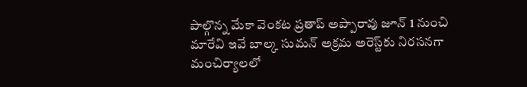పాల్గొన్న మేకా వెంకట ప్రతాప్ అప్పారావు జూన్ 1 నుంచి మారేవి ఇవే బాల్క సుమన్ అక్రమ అరెస్ట్‌కు నిరసనగా మంచిర్యాలలో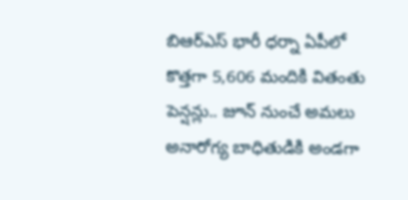బిఆర్‌ఎస్ భారీ ధర్నా ఏపీలో కొత్తగా 5,606 మందికి వితంతు పెన్షన్లు.. జూన్ నుంచే అమలు అనారోగ్య బాధితుడికి అండగా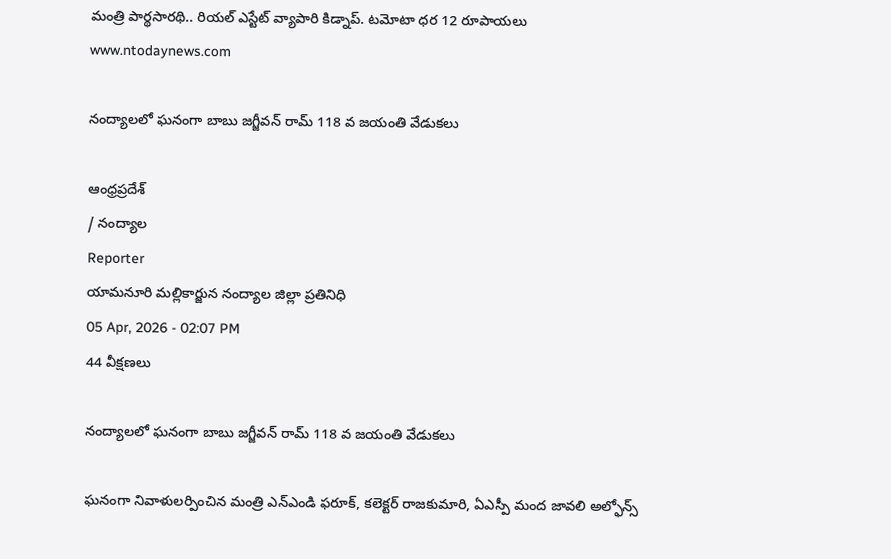మంత్రి పార్థసారథి.. రియల్ ఎస్టేట్ వ్యాపారి కిడ్నాప్. టమోటా ధర 12 రూపాయలు
www.ntodaynews.com

నంద్యాలలో ఘనంగా బాబు జగ్జీవన్ రామ్ 118 వ జయంతి వేడుకలు

ఆంధ్రప్రదేశ్
/ నంద్యాల
Reporter
యామనూరి మల్లికార్జున నంద్యాల జిల్లా ప్రతినిధి
05 Apr, 2026 - 02:07 PM
44 వీక్షణలు

నంద్యాలలో ఘనంగా బాబు జగ్జీవన్ రామ్ 118 వ జయంతి వేడుకలు

ఘనంగా నివాళులర్పించిన మంత్రి ఎన్ఎండి ఫరూక్, కలెక్టర్ రాజకుమారి, ఏఎస్పీ మంద జావలి అల్ఫోన్స్‌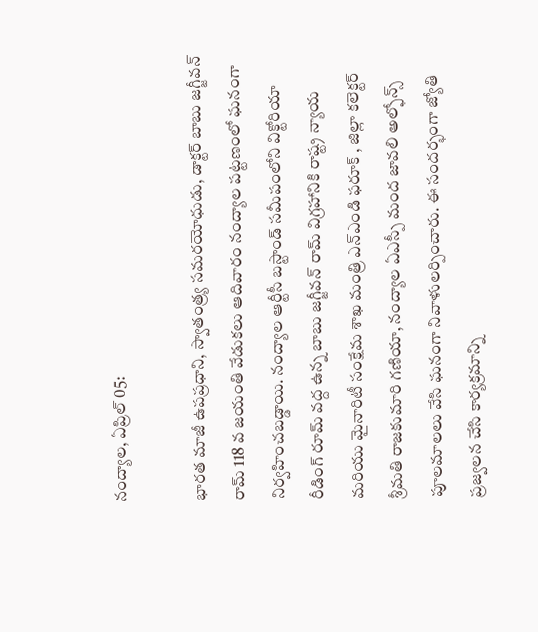నంద్యాల, ఏప్రిల్ 05:

భారత మాజీ ఉపప్రధాని, స్వాతంత్ర్య సమరయోధుడు, డాక్టర్ బాబు జగ్జీవన్ రామ్ 118 వ జయంతి వేడుకలు ఆదివారం నంద్యాల పట్టణంలో ఘనంగా నిర్వహించబడ్డాయి. నంద్యాల ఆర్టీసీ బస్టాండ్ సమీపంలోని విక్టోరియా రీడింగ్ రూమ్ వద్ద ఉన్న బాబు జగ్జీవన్ రామ్ విగ్రహానికి రాష్ట్ర న్యాయ మరియు మైనారిటీ సంక్షేమ శాఖ మంత్రి ఎన్ఎండి ఫరూక్ , జిల్లా కలెక్టర్ శ్రీమతి రాజకుమారి గణియా, నంద్యాల ఏఎస్పీ మంద జావలి అల్ఫోన్స్‌ పూలమాలలు వేసి ఘనంగా నివాళులర్పించారు. ఈ సందర్భంగా జ్యోతి ప్రజ్వలన చేసి కార్యక్రమాన్ని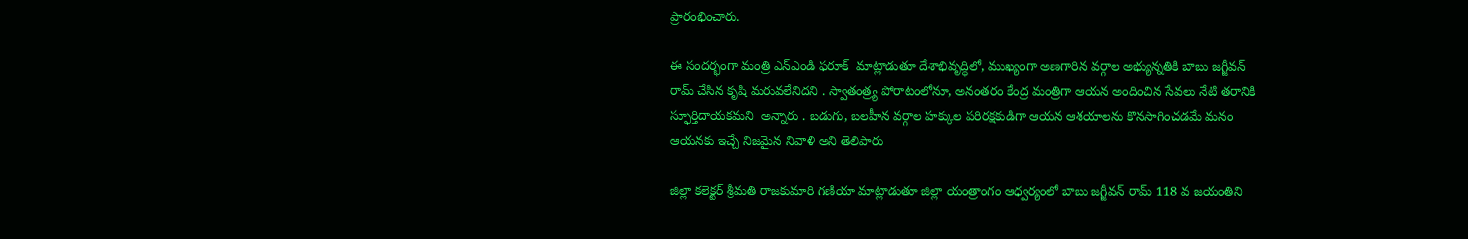ప్రారంభించారు.

ఈ సందర్భంగా మంత్రి ఎన్ఎండి ఫరూక్  మాట్లాడుతూ దేశాభివృద్ధిలో, ముఖ్యంగా అణగారిన వర్గాల అభ్యున్నతికి బాబు జగ్జీవన్ రామ్ చేసిన కృషి మరువలేనిదని . స్వాతంత్ర్య పోరాటంలోనూ, అనంతరం కేంద్ర మంత్రిగా ఆయన అందించిన సేవలు నేటి తరానికి స్ఫూర్తిదాయకమని  అన్నారు . బడుగు, బలహీన వర్గాల హక్కుల పరిరక్షకుడిగా ఆయన ఆశయాలను కొనసాగించడమే మనం ఆయనకు ఇచ్చే నిజమైన నివాళి అని తెలిపారు

జిల్లా కలెక్టర్ శ్రీమతి రాజకుమారి గణియా మాట్లాడుతూ జిల్లా యంత్రాంగం ఆధ్వర్యంలో బాబు జగ్జీవన్ రామ్ 118 వ జయంతిని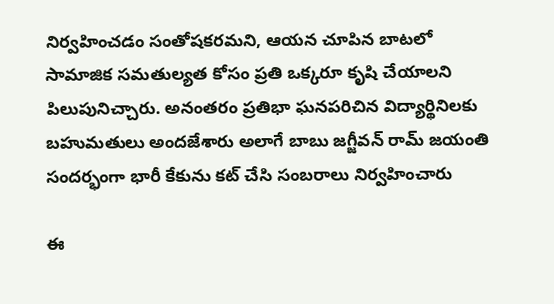నిర్వహించడం సంతోషకరమని, ఆయన చూపిన బాటలో సామాజిక సమతుల్యత కోసం ప్రతి ఒక్కరూ కృషి చేయాలని పిలుపునిచ్చారు. అనంతరం ప్రతిభా ఘనపరిచిన విద్యార్థినిలకు బహుమతులు అందజేశారు అలాగే బాబు జగ్జీవన్ రామ్ జయంతి సందర్భంగా భారీ కేకును కట్ చేసి సంబరాలు నిర్వహించారు

ఈ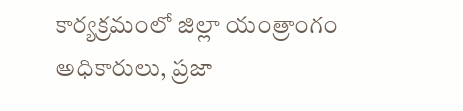కార్యక్రమంలో జిల్లా యంత్రాంగం అధికారులు, ప్రజా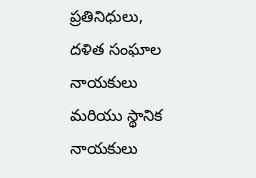ప్రతినిధులు, దళిత సంఘాల నాయకులు మరియు స్థానిక నాయకులు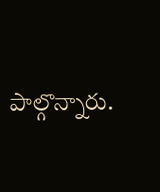పాల్గొన్నారు.